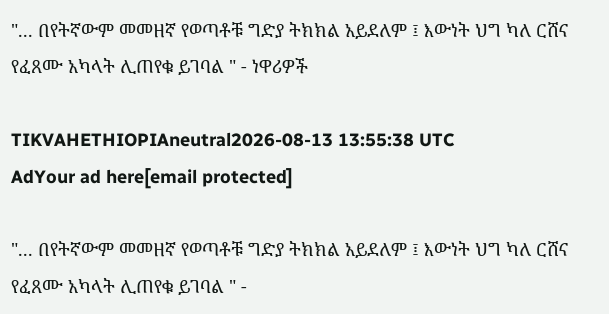"... በየትኛውም መመዘኛ የወጣቶቹ ግድያ ትክክል አይደለም ፤ እውነት ህግ ካለ ርሸና የፈጸሙ አካላት ሊጠየቁ ይገባል " - ነዋሪዎች

TIKVAHETHIOPIAneutral2026-08-13 13:55:38 UTC
AdYour ad here[email protected]

"... በየትኛውም መመዘኛ የወጣቶቹ ግድያ ትክክል አይደለም ፤ እውነት ህግ ካለ ርሸና የፈጸሙ አካላት ሊጠየቁ ይገባል " -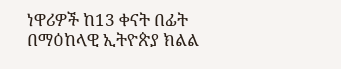ነዋሪዎች ከ13 ቀናት በፊት በማዕከላዊ ኢትዮጵያ ክልል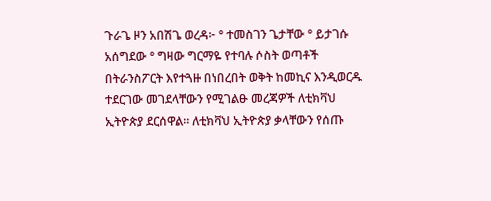ጉራጌ ዞን አበሽጌ ወረዳ፦ ° ተመስገን ጌታቸው ° ይታገሱ አሰግደው ° ግዛው ግርማዬ የተባሉ ሶስት ወጣቶች በትራንስፖርት እየተጓዙ በነበረበት ወቅት ከመኪና እንዲወርዱ ተደርገው መገደላቸውን የሚገልፁ መረጃዎች ለቲክቫህ ኢትዮጵያ ደርሰዋል። ለቲክቫህ ኢትዮጵያ ቃላቸውን የሰጡ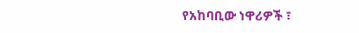የአከባቢው ነዋሪዎች ፣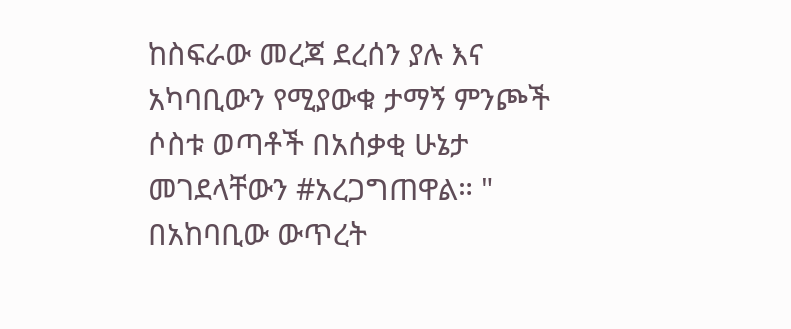ከስፍራው መረጃ ደረሰን ያሉ እና አካባቢውን የሚያውቁ ታማኝ ምንጮች ሶስቱ ወጣቶች በአሰቃቂ ሁኔታ መገደላቸውን #አረጋግጠዋል። " በአከባቢው ውጥረት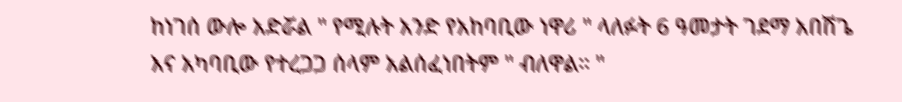ከነገሰ ውሎ አድሯል " የሚሉት አንድ የአከባቢው ነዋሪ " ላለፉት 6 ዓመታት ገደማ አበሽጌ እና አካባቢው የተረጋጋ ሰላም አልሰፈነበትም " ብለዋል። "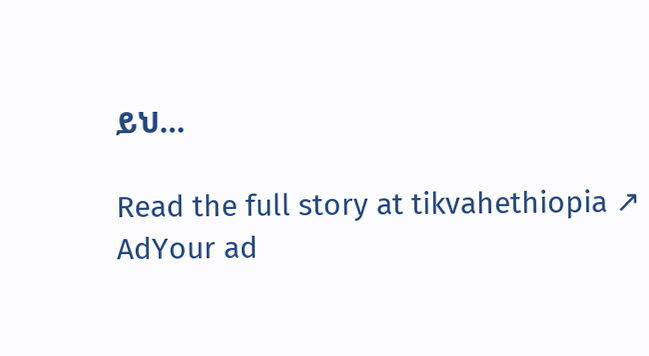ይህ…

Read the full story at tikvahethiopia ↗
AdYour ad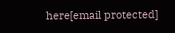here[email protected]